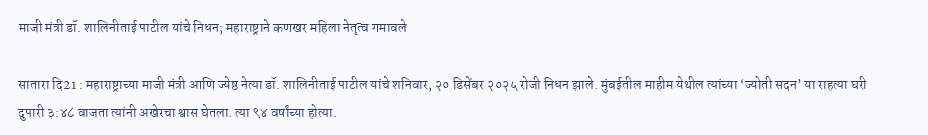माजी मंत्री डॉ. शालिनीताई पाटील यांचे निधन; महाराष्ट्राने कणखर महिला नेतृत्व गमावले

सातारा दि21 : महाराष्ट्राच्या माजी मंत्री आणि ज्येष्ठ नेत्या डॉ. शालिनीताई पाटील यांचे शनिवार, २० डिसेंबर २०२५ रोजी निधन झाले. मुंबईतील माहीम येथील त्यांच्या ‘ज्योती सदन’ या राहत्या घरी दुपारी ३:४८ वाजता त्यांनी अखेरचा श्वास घेतला. त्या ९४ वर्षांच्या होत्या.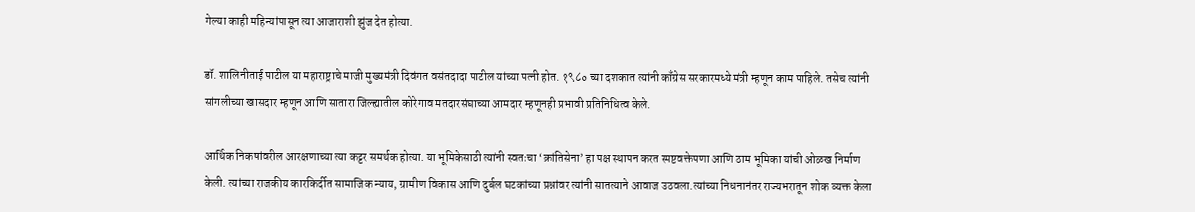गेल्या काही महिन्यांपासून त्या आजाराशी झुंज देत होत्या.

डॉ. शालिनीताई पाटील या महाराष्ट्राचे माजी मुख्यमंत्री दिवंगत वसंतदादा पाटील यांच्या पत्नी होत. १९८० च्या दशकात त्यांनी काँग्रेस सरकारमध्ये मंत्री म्हणून काम पाहिले. तसेच त्यांनी सांगलीच्या खासदार म्हणून आणि सातारा जिल्ह्यातील कोरेगाव मतदारसंघाच्या आमदार म्हणूनही प्रभावी प्रतिनिधित्व केले.

आर्थिक निकषांवरील आरक्षणाच्या त्या कट्टर समर्थक होत्या. या भूमिकेसाठी त्यांनी स्वतःचा ‘क्रांतिसेना’ हा पक्ष स्थापन करत स्पष्टवक्तेपणा आणि ठाम भूमिका यांची ओळख निर्माण केली. त्यांच्या राजकीय कारकिर्दीत सामाजिक न्याय, ग्रामीण विकास आणि दुर्बल घटकांच्या प्रश्नांवर त्यांनी सातत्याने आवाज उठवला.त्यांच्या निधनानंतर राज्यभरातून शोक व्यक्त केला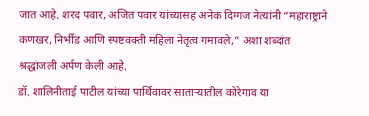जात आहे. शरद पवार, अजित पवार यांच्यासह अनेक दिग्गज नेत्यांनी “महाराष्ट्राने कणखर, निर्भीड आणि स्पष्टवक्ती महिला नेतृत्व गमावले,” अशा शब्दांत श्रद्धांजली अर्पण केली आहे.
डॉ. शालिनीताई पाटील यांच्या पार्थिवावर साताऱ्यातील कोरेगाव या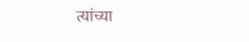त्यांच्या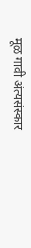मूळ गावी अंत्यसंस्कार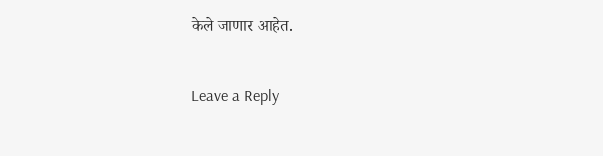केले जाणार आहेत.

Leave a Reply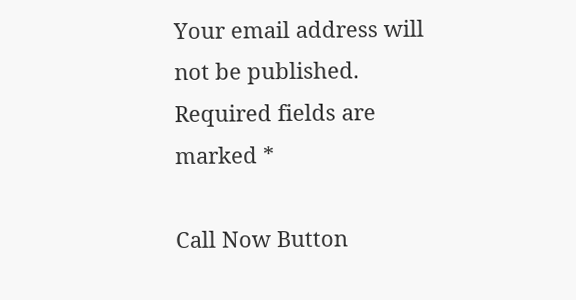Your email address will not be published. Required fields are marked *

Call Now Button